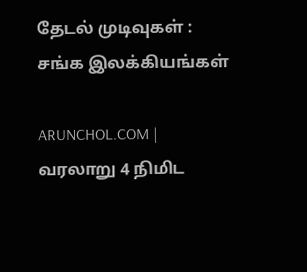தேடல் முடிவுகள் : சங்க இலக்கியங்கள்

ARUNCHOL.COM | வரலாறு 4 நிமிட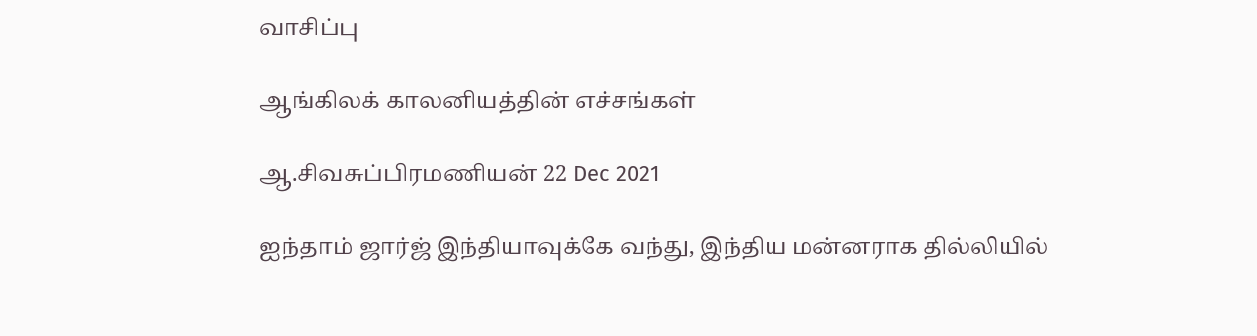வாசிப்பு

ஆங்கிலக் காலனியத்தின் எச்சங்கள்

ஆ.சிவசுப்பிரமணியன் 22 Dec 2021

ஐந்தாம் ஜார்ஜ் இந்தியாவுக்கே வந்து, இந்திய மன்னராக தில்லியில்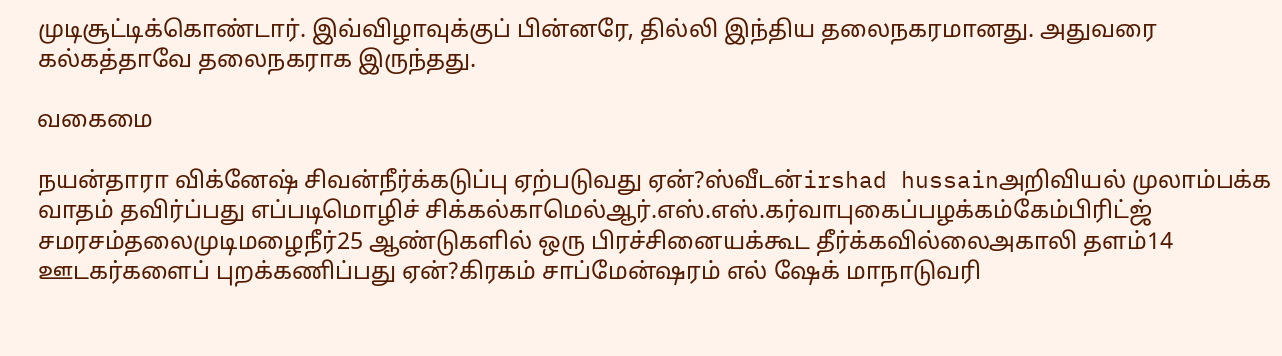முடிசூட்டிக்கொண்டார். இவ்விழாவுக்குப் பின்னரே, தில்லி இந்திய தலைநகரமானது. அதுவரை கல்கத்தாவே தலைநகராக இருந்தது.

வகைமை

நயன்தாரா விக்னேஷ் சிவன்நீர்க்கடுப்பு ஏற்படுவது ஏன்?ஸ்வீடன்irshad hussainஅறிவியல் முலாம்பக்க வாதம் தவிர்ப்பது எப்படிமொழிச் சிக்கல்காமெல்ஆர்.எஸ்.எஸ்.கர்வாபுகைப்பழக்கம்கேம்பிரிட்ஜ் சமரசம்தலைமுடிமழைநீர்25 ஆண்டுகளில் ஒரு பிரச்சினையக்கூட தீர்க்கவில்லைஅகாலி தளம்14 ஊடகர்களைப் புறக்கணிப்பது ஏன்?கிரகம் சாப்மேன்ஷரம் எல் ஷேக் மாநாடுவரி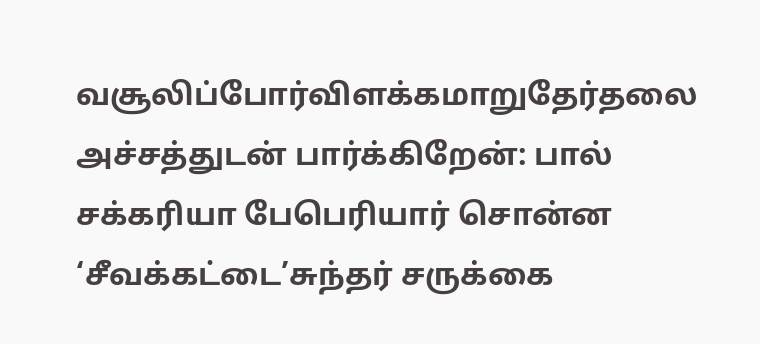வசூலிப்போர்விளக்கமாறுதேர்தலை அச்சத்துடன் பார்க்கிறேன்: பால் சக்கரியா பேபெரியார் சொன்ன ‘சீவக்கட்டை’சுந்தர் சருக்கை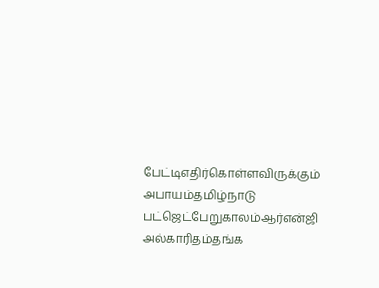பேட்டிஎதிர்கொள்ளவிருக்கும் அபாயம்தமிழ்நாடு பட்ஜெட்பேறுகாலம்ஆர்என்ஜி அல்காரிதம்தங்க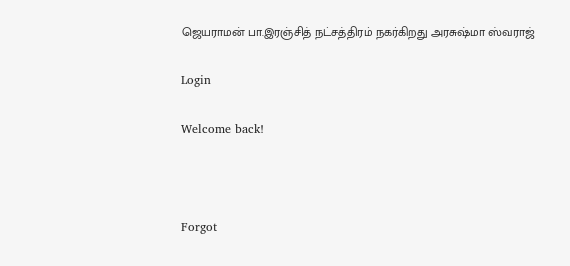ஜெயராமன் பா.இரஞ்சித் நட்சத்திரம் நகர்கிறது அரசுஷ்மா ஸ்வராஜ்

Login

Welcome back!



Forgot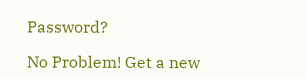Password?

No Problem! Get a new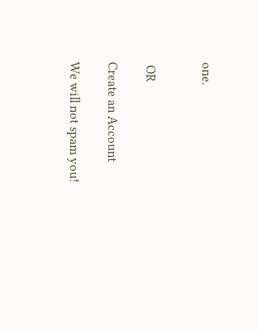one.


 OR

Create an Account

We will not spam you!